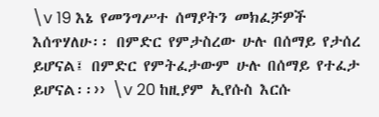\v 19 እኔ የመንግሥተ ሰማያትን መክፈቻዎች እሰጥሃለሁ፡፡ በምድር የምታስረው ሁሉ በሰማይ የታሰረ ይሆናል፤ በምድር የምትፈታውም ሁሉ በሰማይ የተፈታ ይሆናል፡፡›› \v 20 ከዚያም ኢየሱስ እርሱ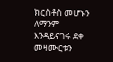ክርስቶስ መሆኑን ለማንም እንዳይናገሩ ደቀ መዛሙርቱን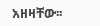አዘዛቸው፡፡